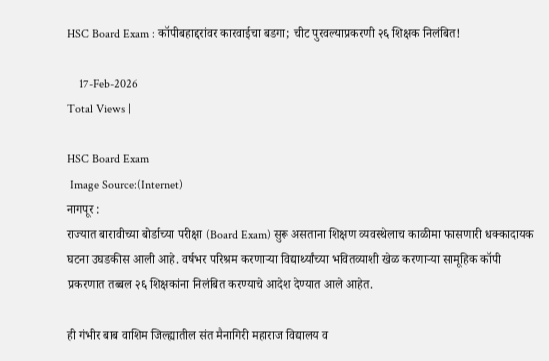HSC Board Exam : कॉपीबहाद्दरांवर कारवाईचा बडगा; चीट पुरवल्याप्रकरणी २६ शिक्षक निलंबित!

    17-Feb-2026
Total Views |

HSC Board Exam
 Image Source:(Internet)
नागपूर :
राज्यात बारावीच्या बोर्डाच्या परीक्षा (Board Exam) सुरू असताना शिक्षण व्यवस्थेलाच काळीमा फासणारी धक्कादायक घटना उघडकीस आली आहे. वर्षभर परिश्रम करणाऱ्या विद्यार्थ्यांच्या भवितव्याशी खेळ करणाऱ्या सामूहिक कॉपी प्रकरणात तब्बल २६ शिक्षकांना निलंबित करण्याचे आदेश देण्यात आले आहेत.

ही गंभीर बाब वाशिम जिल्ह्यातील संत मैनागिरी महाराज विद्यालय व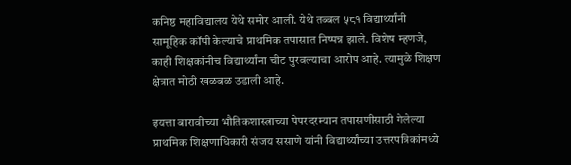कनिष्ठ महाविद्यालय येथे समोर आली. येथे तब्बल ५८१ विद्यार्थ्यांनी सामूहिक कॉपी केल्याचे प्राथमिक तपासात निष्पन्न झाले. विशेष म्हणजे, काही शिक्षकांनीच विद्यार्थ्यांना चीट पुरवल्याचा आरोप आहे. त्यामुळे शिक्षण क्षेत्रात मोठी खळबळ उडाली आहे.

इयत्ता बारावीच्या भौतिकशास्त्राच्या पेपरदरम्यान तपासणीसाठी गेलेल्या प्राथमिक शिक्षणाधिकारी संजय ससाणे यांनी विद्यार्थ्यांच्या उत्तरपत्रिकांमध्ये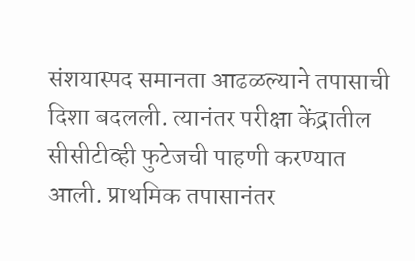संशयास्पद समानता आढळल्याने तपासाची दिशा बदलली. त्यानंतर परीक्षा केंद्रातील सीसीटीव्ही फुटेजची पाहणी करण्यात आली. प्राथमिक तपासानंतर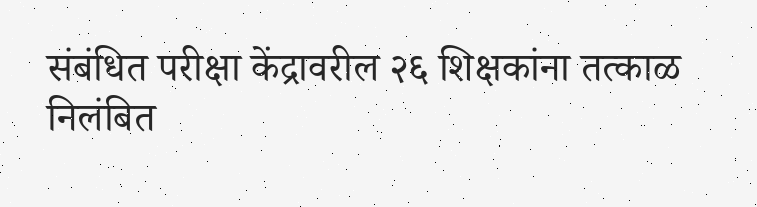संबंधित परीक्षा केंद्रावरील २६ शिक्षकांना तत्काळ निलंबित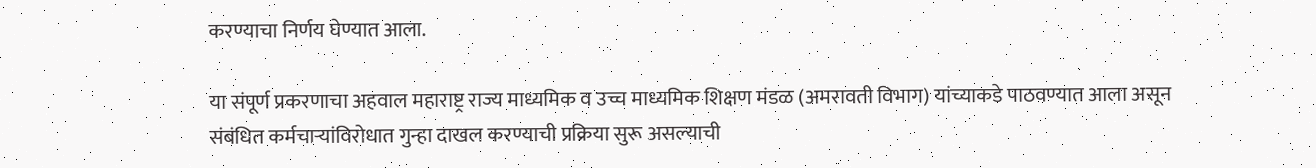करण्याचा निर्णय घेण्यात आला.

या संपूर्ण प्रकरणाचा अहवाल महाराष्ट्र राज्य माध्यमिक व उच्च माध्यमिक शिक्षण मंडळ (अमरावती विभाग) यांच्याकडे पाठवण्यात आला असून संबंधित कर्मचाऱ्यांविरोधात गुन्हा दाखल करण्याची प्रक्रिया सुरू असल्याची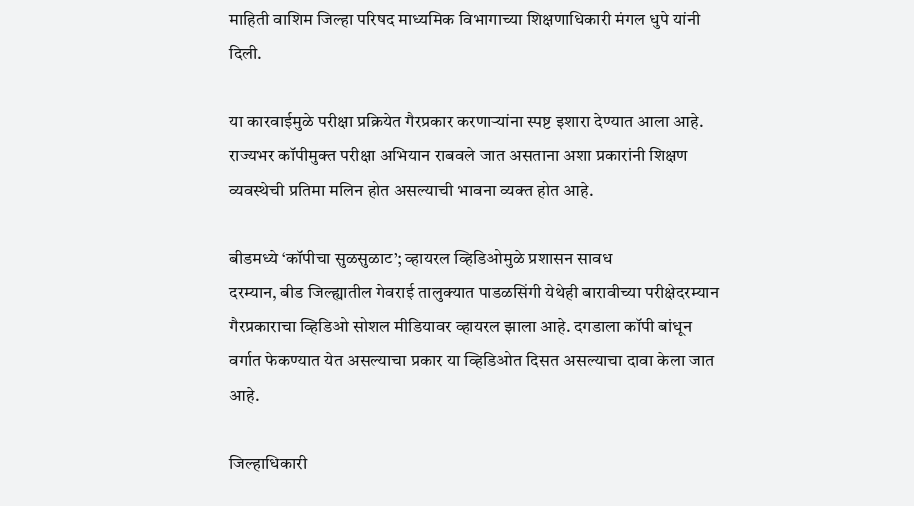माहिती वाशिम जिल्हा परिषद माध्यमिक विभागाच्या शिक्षणाधिकारी मंगल धुपे यांनी दिली.

या कारवाईमुळे परीक्षा प्रक्रियेत गैरप्रकार करणाऱ्यांना स्पष्ट इशारा देण्यात आला आहे. राज्यभर कॉपीमुक्त परीक्षा अभियान राबवले जात असताना अशा प्रकारांनी शिक्षण व्यवस्थेची प्रतिमा मलिन होत असल्याची भावना व्यक्त होत आहे.

बीडमध्ये ‘कॉपीचा सुळसुळाट’; व्हायरल व्हिडिओमुळे प्रशासन सावध
दरम्यान, बीड जिल्ह्यातील गेवराई तालुक्यात पाडळसिंगी येथेही बारावीच्या परीक्षेदरम्यान गैरप्रकाराचा व्हिडिओ सोशल मीडियावर व्हायरल झाला आहे. दगडाला कॉपी बांधून वर्गात फेकण्यात येत असल्याचा प्रकार या व्हिडिओत दिसत असल्याचा दावा केला जात आहे.

जिल्हाधिकारी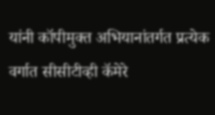यांनी कॉपीमुक्त अभियानांतर्गत प्रत्येक वर्गात सीसीटीव्ही कॅमेरे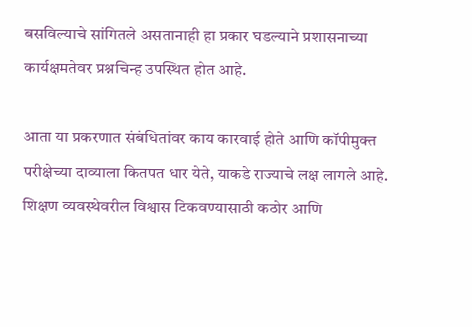बसविल्याचे सांगितले असतानाही हा प्रकार घडल्याने प्रशासनाच्या कार्यक्षमतेवर प्रश्नचिन्ह उपस्थित होत आहे.

आता या प्रकरणात संबंधितांवर काय कारवाई होते आणि कॉपीमुक्त परीक्षेच्या दाव्याला कितपत धार येते, याकडे राज्याचे लक्ष लागले आहे. शिक्षण व्यवस्थेवरील विश्वास टिकवण्यासाठी कठोर आणि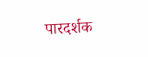पारदर्शक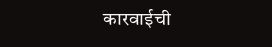कारवाईची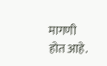मागणी होत आहे.